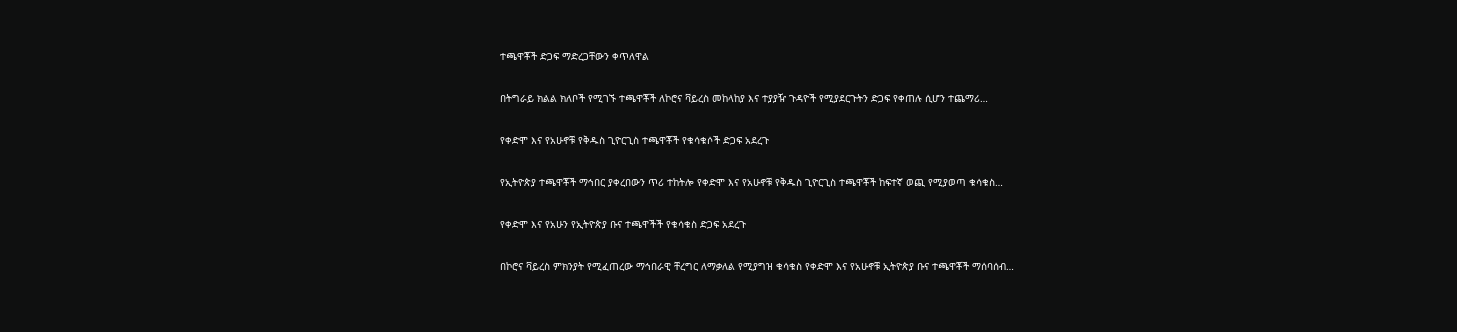ተጫዋቾች ድጋፍ ማድረጋቸውን ቀጥለዋል

በትግራይ ክልል ክለቦች የሚገኙ ተጫዋቾች ለኮሮና ቫይረስ መከላከያ እና ተያያዥ ጉዳዮች የሚያደርጉትን ድጋፍ የቀጠሉ ሲሆን ተጨማሪ…

የቀድሞ እና የአሁኖቹ የቅዱስ ጊዮርጊስ ተጫዋቾች የቁሳቁሶች ድጋፍ አደረጉ

የኢትዮጵያ ተጫዋቾች ማኅበር ያቀረበውን ጥሪ ተከትሎ የቀድሞ እና የአሁኖቹ የቅዱስ ጊዮርጊስ ተጫዋቾች ከፍተኛ ወጪ የሚያወጣ ቁሳቁስ…

የቀድሞ እና የአሁን የኢትዮጵያ ቡና ተጫዋችች የቁሳቁስ ድጋፍ አደረጉ

በኮሮና ቫይረስ ምክንያት የሚፈጠረው ማኅበራዊ ቸረግር ለማቃለል የሚያግዝ ቁሳቁስ የቀድሞ እና የአሁኖቹ ኢትዮጵያ ቡና ተጫዋቾች ማሰባሰብ…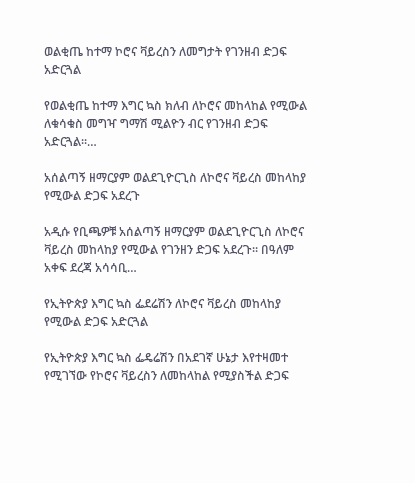ወልቂጤ ከተማ ኮሮና ቫይረስን ለመግታት የገንዘብ ድጋፍ አድርጓል

የወልቂጤ ከተማ እግር ኳስ ክለብ ለኮሮና መከላከል የሚውል ለቁሳቁስ መግዣ ግማሽ ሚልዮን ብር የገንዘብ ድጋፍ አድርጓል፡፡…

አሰልጣኝ ዘማርያም ወልደጊዮርጊስ ለኮሮና ቫይረስ መከላከያ የሚውል ድጋፍ አደረጉ

አዲሱ የቢጫዎቹ አሰልጣኝ ዘማርያም ወልደጊዮርጊስ ለኮሮና ቫይረስ መከላከያ የሚውል የገንዘን ድጋፍ አደረጉ። በዓለም አቀፍ ደረጃ አሳሳቢ…

የኢትዮጵያ እግር ኳስ ፌደሬሽን ለኮሮና ቫይረስ መከላከያ የሚውል ድጋፍ አድርጓል

የኢትዮጵያ እግር ኳስ ፌዴሬሽን በአደገኛ ሁኔታ እየተዛመተ የሚገኘው የኮሮና ቫይረስን ለመከላከል የሚያስችል ድጋፍ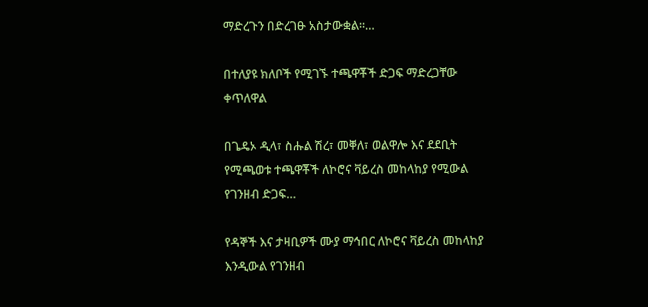ማድረጉን በድረገፁ አስታውቋል።…

በተለያዩ ክለቦች የሚገኙ ተጫዋቾች ድጋፍ ማድረጋቸው ቀጥለዋል

በጌዴኦ ዲላ፣ ስሑል ሽረ፣ መቐለ፣ ወልዋሎ እና ደደቢት የሚጫወቱ ተጫዋቾች ለኮሮና ቫይረስ መከላከያ የሚውል የገንዘብ ድጋፍ…

የዳኞች እና ታዛቢዎች ሙያ ማኅበር ለኮሮና ቫይረስ መከላከያ እንዲውል የገንዘብ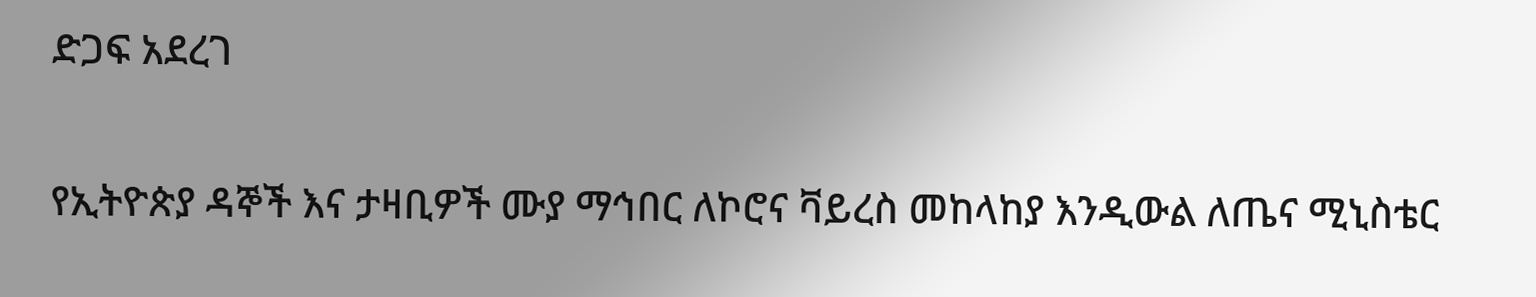ድጋፍ አደረገ

የኢትዮጵያ ዳኞች እና ታዛቢዎች ሙያ ማኅበር ለኮሮና ቫይረስ መከላከያ እንዲውል ለጤና ሚኒስቴር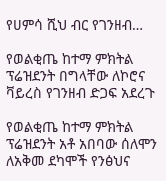የሀምሳ ሺህ ብር የገንዘብ…

የወልቂጤ ከተማ ምክትል ፕሬዝደንት በግላቸው ለኮሮና ቫይረስ የገንዘብ ድጋፍ አደረጉ

የወልቂጤ ከተማ ምክትል ፕሬዝደንት አቶ አበባው ሰለሞን ለአቅመ ደካሞች የንፅህና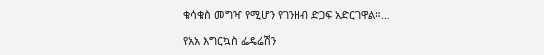ቁሳቁስ መግዣ የሚሆን የገንዘብ ድጋፍ አድርገዋል።…

የአአ እግርኳስ ፌዴሬሽን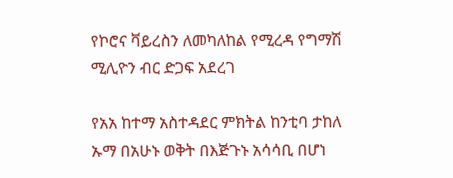የኮሮና ቫይረስን ለመካለከል የሚረዳ የግማሽ ሚሊዮን ብር ድጋፍ አደረገ

የአአ ከተማ አስተዳደር ምክትል ከንቲባ ታከለ ኡማ በአሁኑ ወቅት በእጅጉኑ አሳሳቢ በሆነ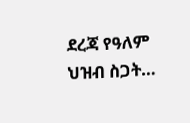ደረጃ የዓለም ህዝብ ስጋት…